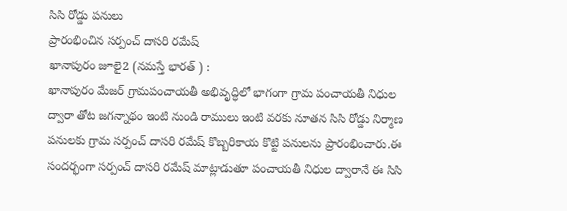సిసి రోడ్డు పనులు
ప్రారంభించిన సర్పంచ్ దాసరి రమేష్
ఖానాపురం జూలై2 (నమస్తే భారత్ ) :
ఖానాపురం మేజర్ గ్రామపంచాయతీ అభివృద్ధిలో భాగంగా గ్రామ పంచాయతీ నిధుల ద్వారా తోట జగన్నాథం ఇంటి నుండి రాములు ఇంటి వరకు నూతన సిసి రోడ్డు నిర్మాణ పనులకు గ్రామ సర్పంచ్ దాసరి రమేష్ కొబ్బరికాయ కొట్టి పనులను ప్రారంభించారు.ఈ సందర్భంగా సర్పంచ్ దాసరి రమేష్ మాట్లాడుతూ పంచాయతీ నిధుల ద్వారానే ఈ సిసి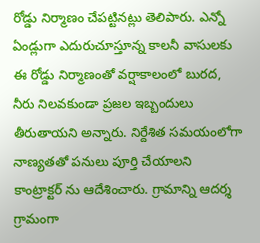రోడ్డు నిర్మాణం చేపట్టినట్లు తెలిపారు. ఎన్నో ఏండ్లుగా ఎదురుచూస్తూన్న కాలనీ వాసులకు ఈ రోడ్డు నిర్మాణంతో వర్షాకాలంలో బురద, నీరు నిలవకుండా ప్రజల ఇబ్బందులు తీరుతాయని అన్నారు. నిర్దేశిత సమయంలోగా నాణ్యతతో పనులు పూర్తి చేయాలని కాంట్రాక్టర్ ను ఆదేశించారు. గ్రామాన్ని ఆదర్శ గ్రామంగా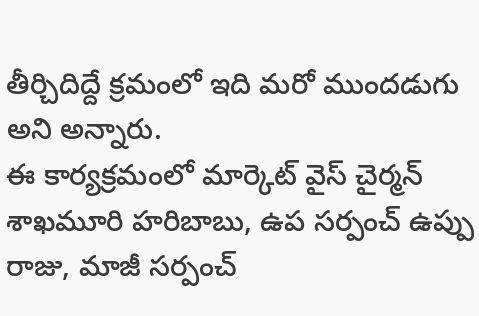తీర్చిదిద్దే క్రమంలో ఇది మరో ముందడుగు అని అన్నారు.
ఈ కార్యక్రమంలో మార్కెట్ వైస్ చైర్మన్ శాఖమూరి హరిబాబు, ఉప సర్పంచ్ ఉప్పు రాజు, మాజీ సర్పంచ్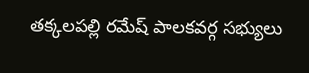తక్కలపల్లి రమేష్ పాలకవర్గ సభ్యులు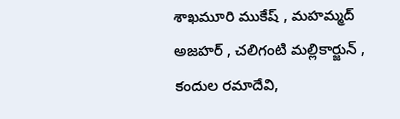శాఖమూరి ముకేష్ , మహమ్మద్ అజహర్ , చలిగంటి మల్లికార్జున్ , కందుల రమాదేవి,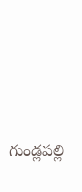గుండ్లపల్లి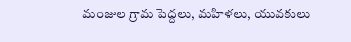మంజుల గ్రామ పెద్దలు, మహిళలు, యువకులు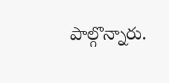పాల్గొన్నారు.